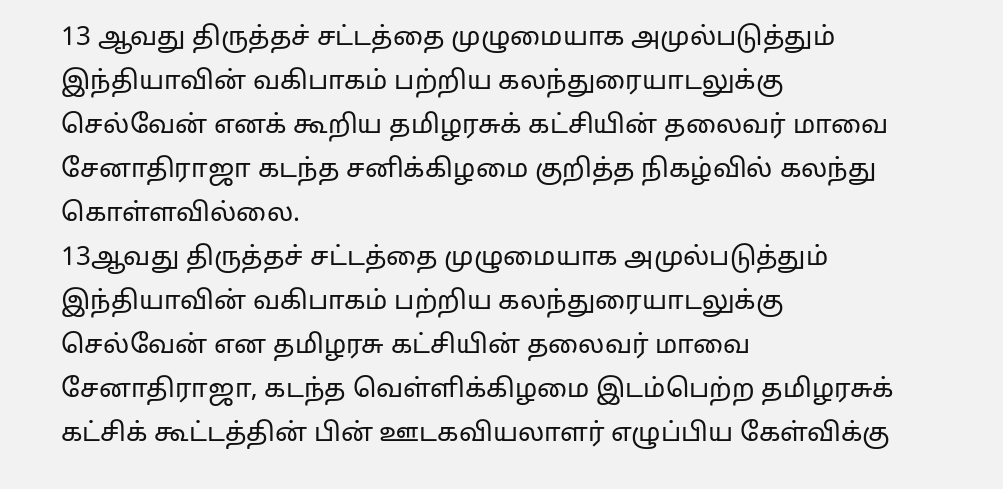13 ஆவது திருத்தச் சட்டத்தை முழுமையாக அமுல்படுத்தும் இந்தியாவின் வகிபாகம் பற்றிய கலந்துரையாடலுக்கு செல்வேன் எனக் கூறிய தமிழரசுக் கட்சியின் தலைவர் மாவை சேனாதிராஜா கடந்த சனிக்கிழமை குறித்த நிகழ்வில் கலந்து கொள்ளவில்லை.
13ஆவது திருத்தச் சட்டத்தை முழுமையாக அமுல்படுத்தும் இந்தியாவின் வகிபாகம் பற்றிய கலந்துரையாடலுக்கு செல்வேன் என தமிழரசு கட்சியின் தலைவர் மாவை சேனாதிராஜா, கடந்த வெள்ளிக்கிழமை இடம்பெற்ற தமிழரசுக் கட்சிக் கூட்டத்தின் பின் ஊடகவியலாளர் எழுப்பிய கேள்விக்கு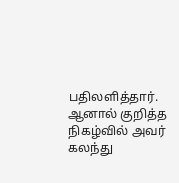பதிலளித்தார்.
ஆனால் குறித்த நிகழ்வில் அவர் கலந்து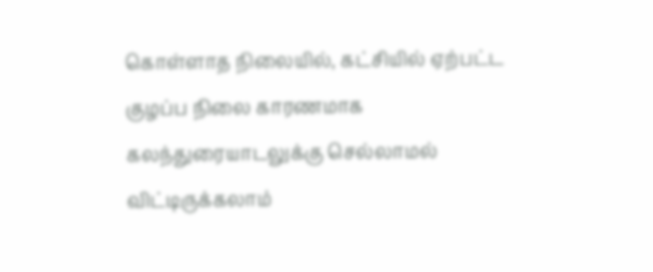கொள்ளாத நிலையில், கட்சியில் ஏற்பட்ட குழப்ப நிலை காரணமாக கலந்துரையாடலுக்கு செல்லாமல் விட்டிருக்கலாம்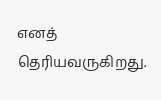எனத் தெரியவருகிறது.